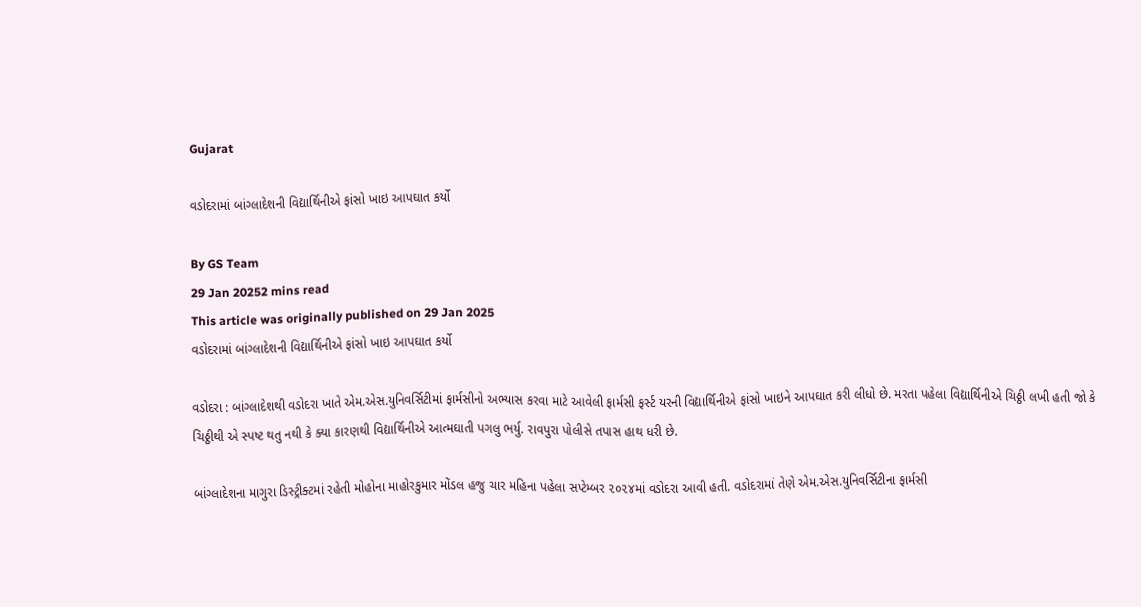Gujarat

વડોદરામાં બાંગ્લાદેશની વિદ્યાર્થિનીએ ફાંસો ખાઇ આપઘાત કર્યો

By GS Team
29 Jan 20252 mins read
This article was originally published on 29 Jan 2025
વડોદરામાં બાંગ્લાદેશની વિદ્યાર્થિનીએ ફાંસો ખાઇ આપઘાત કર્યો

વડોદરા : બાંગ્લાદેશથી વડોદરા ખાતે એમ.એસ.યુનિવર્સિટીમાં ફાર્મસીનો અભ્યાસ કરવા માટે આવેલી ફાર્મસી ફર્સ્ટ યરની વિદ્યાર્થિનીએ ફાંસો ખાઇને આપઘાત કરી લીધો છે. મરતા પહેલા વિદ્યાર્થિનીએ ચિઠ્ઠી લખી હતી જો કે ચિઠ્ઠીથી એ સ્પષ્ટ થતુ નથી કે ક્યા કારણથી વિદ્યાર્થિનીએ આત્મઘાતી પગલુ ભર્યુ. રાવપુરા પોલીસે તપાસ હાથ ધરી છે.

બાંગ્લાદેશના માગુરા ડિસ્ટ્રીક્ટમાં રહેતી મોહોના માહોરકુમાર મોંડલ હજુ ચાર મહિના પહેલા સપ્ટેમ્બર ૨૦૨૪માં વડોદરા આવી હતી. વડોદરામાં તેણે એમ.એસ.યુનિવર્સિટીના ફાર્મસી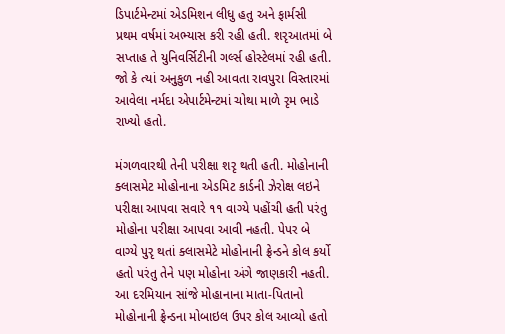ડિપાર્ટમેન્ટમાં એડમિશન લીધુ હતુ અને ફાર્મસી પ્રથમ વર્ષમાં અભ્યાસ કરી રહી હતી. શરૃઆતમાં બે સપ્તાહ તે યુનિવર્સિટીની ગર્લ્સ હોસ્ટેલમાં રહી હતી. જો કે ત્યાં અનુકુળ નહી આવતા રાવપુરા વિસ્તારમાં આવેલા નર્મદા એપાર્ટમેન્ટમાં ચોથા માળે રૃમ ભાડે રાખ્યો હતો.

મંગળવારથી તેની પરીક્ષા શરૃ થતી હતી. મોહોનાની ક્લાસમેટ મોહોનાના એડમિટ કાર્ડની ઝેરોક્ષ લઇને પરીક્ષા આપવા સવારે ૧૧ વાગ્યે પહોંચી હતી પરંતુ મોહોના પરીક્ષા આપવા આવી નહતી. પેપર બે વાગ્યે પુરૃ થતાં ક્લાસમેટે મોહોનાની ફ્રેન્ડને કોલ કર્યો હતો પરંતુ તેને પણ મોહોના અંગે જાણકારી નહતી. આ દરમિયાન સાંજે મોહાનાના માતા-પિતાનો મોહોનાની ફ્રેન્ડના મોબાઇલ ઉપર કોલ આવ્યો હતો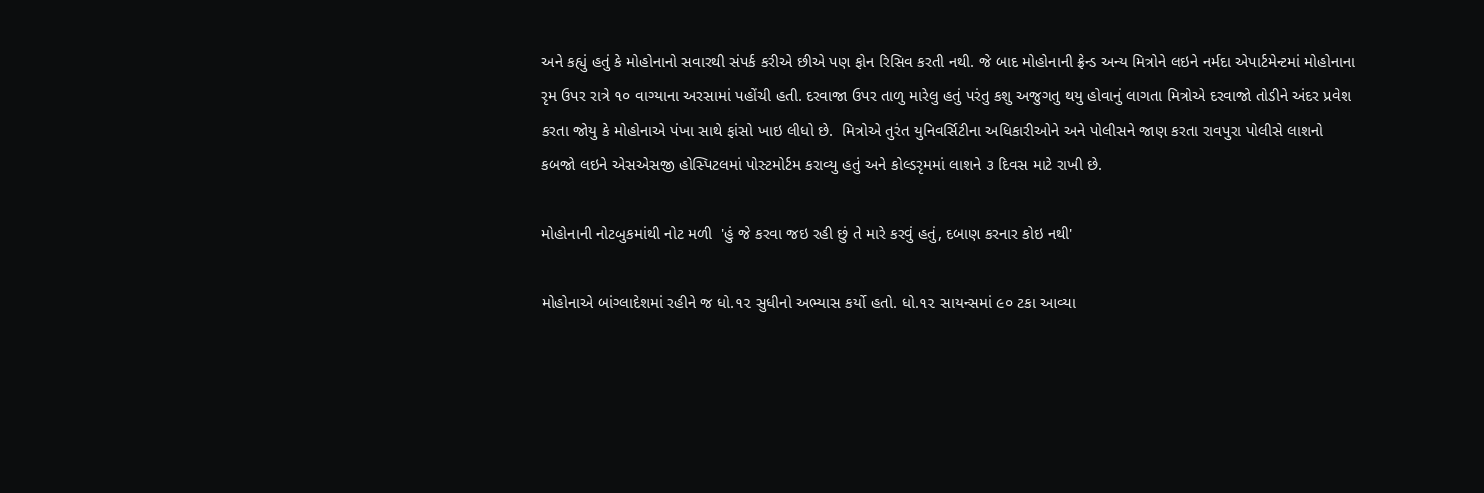અને કહ્યું હતું કે મોહોનાનો સવારથી સંપર્ક કરીએ છીએ પણ ફોન રિસિવ કરતી નથી. જે બાદ મોહોનાની ફ્રેન્ડ અન્ય મિત્રોને લઇને નર્મદા એપાર્ટમેન્ટમાં મોહોનાના રૃમ ઉપર રાત્રે ૧૦ વાગ્યાના અરસામાં પહોંચી હતી. દરવાજા ઉપર તાળુ મારેલુ હતું પરંતુ કશુ અજુગતુ થયુ હોવાનું લાગતા મિત્રોએ દરવાજો તોડીને અંદર પ્રવેશ કરતા જોયુ કે મોહોનાએ પંખા સાથે ફાંસો ખાઇ લીધો છે.  મિત્રોએ તુરંત યુનિવર્સિટીના અધિકારીઓને અને પોલીસને જાણ કરતા રાવપુરા પોલીસે લાશનો કબજો લઇને એસએસજી હોસ્પિટલમાં પોસ્ટમોર્ટમ કરાવ્યુ હતું અને કોલ્ડરૃમમાં લાશને ૩ દિવસ માટે રાખી છે.

મોહોનાની નોટબુકમાંથી નોટ મળી  'હું જે કરવા જઇ રહી છું તે મારે કરવું હતું, દબાણ કરનાર કોઇ નથી'

મોહોનાએ બાંગ્લાદેશમાં રહીને જ ધો.૧૨ સુધીનો અભ્યાસ કર્યો હતો. ધો.૧૨ સાયન્સમાં ૯૦ ટકા આવ્યા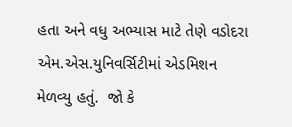હતા અને વધુ અભ્યાસ માટે તેણે વડોદરા એમ.એસ.યુનિવર્સિટીમાં એડમિશન મેળવ્યુ હતું.  જો કે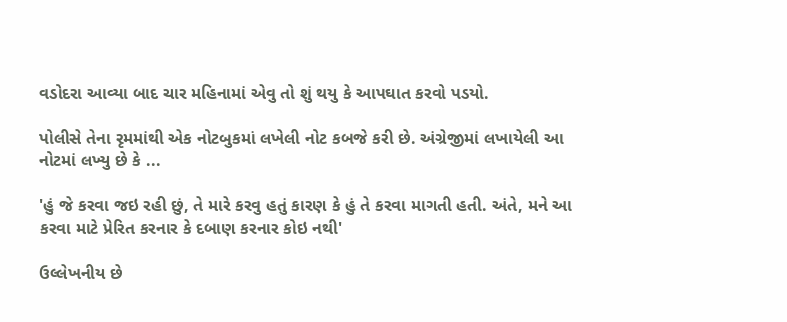વડોદરા આવ્યા બાદ ચાર મહિનામાં એવુ તો શું થયુ કે આપઘાત કરવો પડયો.

પોલીસે તેના રૃમમાંથી એક નોટબુકમાં લખેલી નોટ કબજે કરી છે. અંગ્રેજીમાં લખાયેલી આ નોટમાં લખ્યુ છે કે ...

'હું જે કરવા જઇ રહી છું, તે મારે કરવુ હતું કારણ કે હું તે કરવા માગતી હતી. અંતે, મને આ કરવા માટે પ્રેરિત કરનાર કે દબાણ કરનાર કોઇ નથી'

ઉલ્લેખનીય છે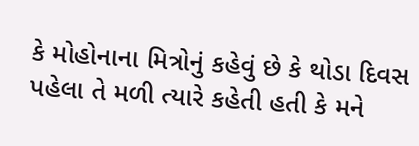કે મોહોનાના મિત્રોનું કહેવું છે કે થોડા દિવસ પહેલા તે મળી ત્યારે કહેતી હતી કે મને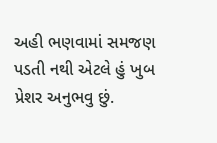અહી ભણવામાં સમજણ પડતી નથી એટલે હું ખુબ પ્રેશર અનુભવુ છું.